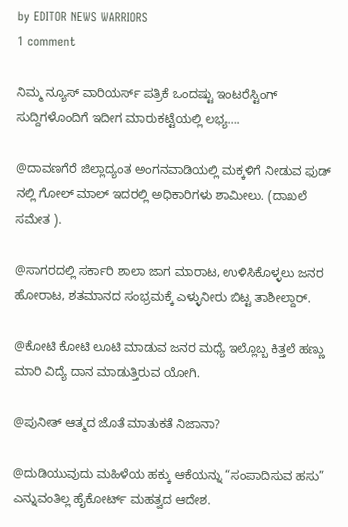by EDITOR NEWS WARRIORS
1 comment

ನಿಮ್ಮ ನ್ಯೂಸ್ ವಾರಿಯರ್ಸ್ ಪತ್ರಿಕೆ ಒಂದಷ್ಟು ಇಂಟರೆಸ್ಟಿಂಗ್ ಸುದ್ದಿಗಳೊಂದಿಗೆ ಇದೀಗ ಮಾರುಕಟ್ಟೆಯಲ್ಲಿ ಲಭ್ಯ….

@ದಾವಣಗೆರೆ ಜಿಲ್ಲಾದ್ಯಂತ ಅಂಗನವಾಡಿಯಲ್ಲಿ ಮಕ್ಕಳಿಗೆ ನೀಡುವ ಫುಡ್ ನಲ್ಲಿ ಗೋಲ್ ಮಾಲ್ ಇದರಲ್ಲಿ ಅಧಿಕಾರಿಗಳು ಶಾಮೀಲು. (ದಾಖಲೆ ಸಮೇತ ).

@ಸಾಗರದಲ್ಲಿ ಸರ್ಕಾರಿ ಶಾಲಾ ಜಾಗ ಮಾರಾಟ, ಉಳಿಸಿಕೊಳ್ಳಲು ಜನರ ಹೋರಾಟ, ಶತಮಾನದ ಸಂಭ್ರಮಕ್ಕೆ ಎಳ್ಳುನೀರು ಬಿಟ್ಟ ತಾಶೀಲ್ದಾರ್.

@ಕೋಟಿ ಕೋಟಿ ಲೂಟಿ ಮಾಡುವ ಜನರ ಮಧ್ಯೆ ಇಲ್ಲೊಬ್ಬ ಕಿತ್ತಲೆ ಹಣ್ಣು ಮಾರಿ ವಿದ್ಯೆ ದಾನ ಮಾಡುತ್ತಿರುವ ಯೋಗಿ.

@ಪುನೀತ್ ಆತ್ಮದ ಜೊತೆ ಮಾತುಕತೆ ನಿಜಾನಾ?

@ದುಡಿಯುವುದು ಮಹಿಳೆಯ ಹಕ್ಕು ಆಕೆಯನ್ನು “ಸಂಪಾದಿಸುವ ಹಸು” ಎನ್ನುವಂತಿಲ್ಲ ಹೈಕೋರ್ಟ್ ಮಹತ್ವದ ಆದೇಶ.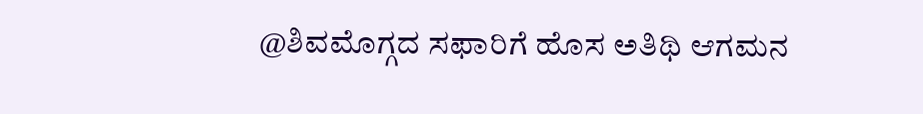@ಶಿವಮೊಗ್ಗದ ಸಫಾರಿಗೆ ಹೊಸ ಅತಿಥಿ ಆಗಮನ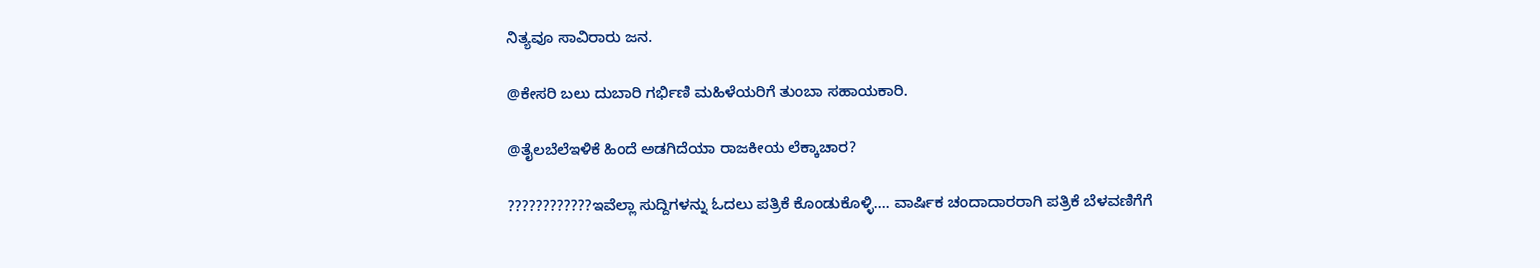ನಿತ್ಯವೂ ಸಾವಿರಾರು ಜನ.

@ಕೇಸರಿ ಬಲು ದುಬಾರಿ ಗರ್ಭಿಣಿ ಮಹಿಳೆಯರಿಗೆ ತುಂಬಾ ಸಹಾಯಕಾರಿ.

@ತೈಲಬೆಲೆಇಳಿಕೆ ಹಿಂದೆ ಅಡಗಿದೆಯಾ ರಾಜಕೀಯ ಲೆಕ್ಕಾಚಾರ?

????????????ಇವೆಲ್ಲಾ ಸುದ್ದಿಗಳನ್ನು ಓದಲು ಪತ್ರಿಕೆ ಕೊಂಡುಕೊಳ್ಳಿ…. ವಾರ್ಷಿಕ ಚಂದಾದಾರರಾಗಿ ಪತ್ರಿಕೆ ಬೆಳವಣಿಗೆಗೆ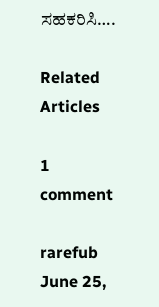ಸಹಕರಿಸಿ….

Related Articles

1 comment

rarefub June 25,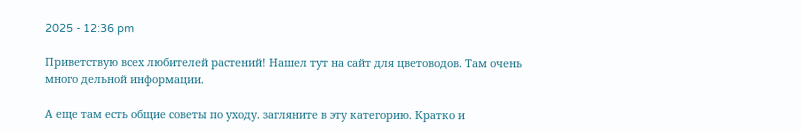2025 - 12:36 pm

Приветствую всех любителей растений! Нашел тут на сайт для цветоводов. Там очень много дельной информации.

А еще там есть общие советы по уходу. загляните в эту категорию. Кратко и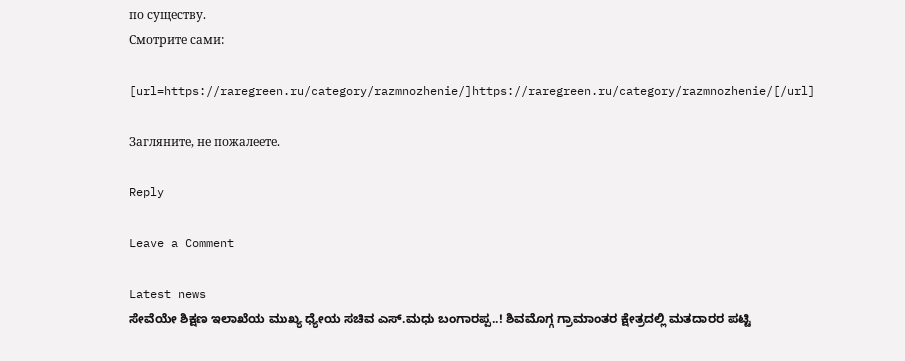по существу.
Смотрите сами:

[url=https://raregreen.ru/category/razmnozhenie/]https://raregreen.ru/category/razmnozhenie/[/url]

Загляните, не пожалеете.

Reply

Leave a Comment

Latest news
ಸೇವೆಯೇ ಶಿಕ್ಷಣ ಇಲಾಖೆಯ ಮುಖ್ಯ ಧ್ಯೇಯ ಸಚಿವ ಎಸ್.ಮಧು ಬಂಗಾರಪ್ಪ..! ಶಿವಮೊಗ್ಗ ಗ್ರಾಮಾಂತರ ಕ್ಷೇತ್ರದಲ್ಲಿ ಮತದಾರರ ಪಟ್ಟಿ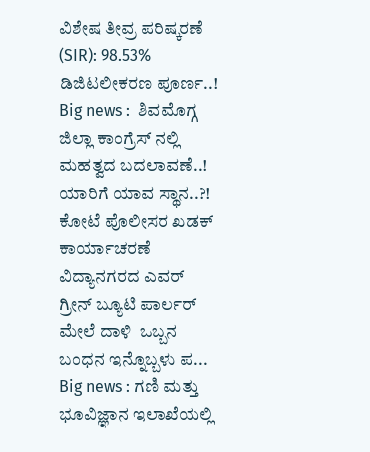ವಿಶೇಷ ತೀವ್ರ ಪರಿಷ್ಕರಣೆ (SIR): 98.53% ಡಿಜಿಟಲೀಕರಣ ಪೂರ್ಣ..! Big news :  ಶಿವಮೊಗ್ಗ ಜಿಲ್ಲಾ ಕಾಂಗ್ರೆಸ್ ನಲ್ಲಿ  ಮಹತ್ವದ ಬದಲಾವಣೆ..! ಯಾರಿಗೆ ಯಾವ ಸ್ಥಾನ..?! ಕೋಟೆ ಪೊಲೀಸರ ಖಡಕ್ ಕಾರ್ಯಾಚರಣೆ ವಿದ್ಯಾನಗರದ ಎವರ್ ಗ್ರೀನ್ ಬ್ಯೂಟಿ ಪಾರ್ಲರ್ ಮೇಲೆ ದಾಳಿ  ಒಬ್ಬನ ಬಂಧನ ಇನ್ನೊಬ್ಬಳು ಪ... Big news : ಗಣಿ ಮತ್ತು ಭೂವಿಜ್ಞಾನ ಇಲಾಖೆಯಲ್ಲಿ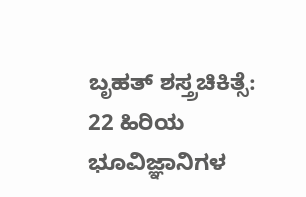ಬೃಹತ್ ಶಸ್ತ್ರಚಿಕಿತ್ಸೆ: 22 ಹಿರಿಯ ಭೂವಿಜ್ಞಾನಿಗಳ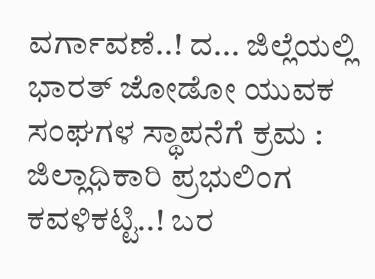ವರ್ಗಾವಣೆ..! ದ... ಜಿಲ್ಲೆಯಲ್ಲಿ ಭಾರತ್ ಜೋಡೋ ಯುವಕ ಸಂಘಗಳ ಸ್ಥಾಪನೆಗೆ ಕ್ರಮ : ಜಿಲ್ಲಾಧಿಕಾರಿ ಪ್ರಭುಲಿಂಗ ಕವಳಿಕಟ್ಟಿ..! ಬರ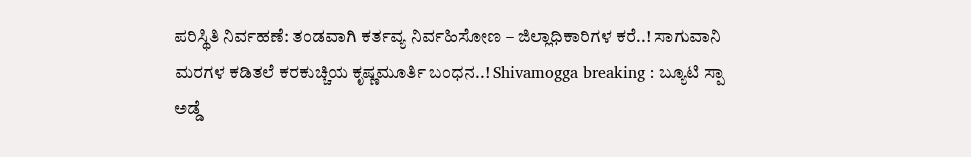ಪರಿಸ್ಥಿತಿ ನಿರ್ವಹಣೆ: ತಂಡವಾಗಿ ಕರ್ತವ್ಯ ನಿರ್ವಹಿಸೋಣ – ಜಿಲ್ಲಾಧಿಕಾರಿಗಳ ಕರೆ..! ಸಾಗುವಾನಿ ಮರಗಳ ಕಡಿತಲೆ ಕರಕುಚ್ಚಿಯ ಕೃಷ್ಣಮೂರ್ತಿ ಬಂಧನ..! Shivamogga breaking : ಬ್ಯೂಟಿ ಸ್ಪಾ ಅಡ್ಡೆ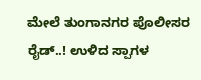ಮೇಲೆ ತುಂಗಾನಗರ ಪೊಲೀಸರ ರೈಡ್..! ಉಳಿದ ಸ್ಪಾಗಳ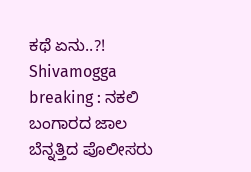ಕಥೆ ಏನು..?! Shivamogga breaking : ನಕಲಿ ಬಂಗಾರದ ಜಾಲ ಬೆನ್ನತ್ತಿದ ಪೊಲೀಸರು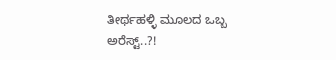ತೀರ್ಥಹಳ್ಳಿ ಮೂಲದ ಒಬ್ಬ ಅರೆಸ್ಟ್..?!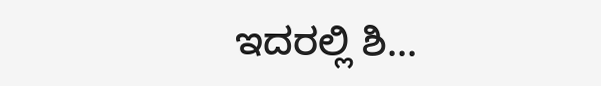ಇದರಲ್ಲಿ ಶಿ...